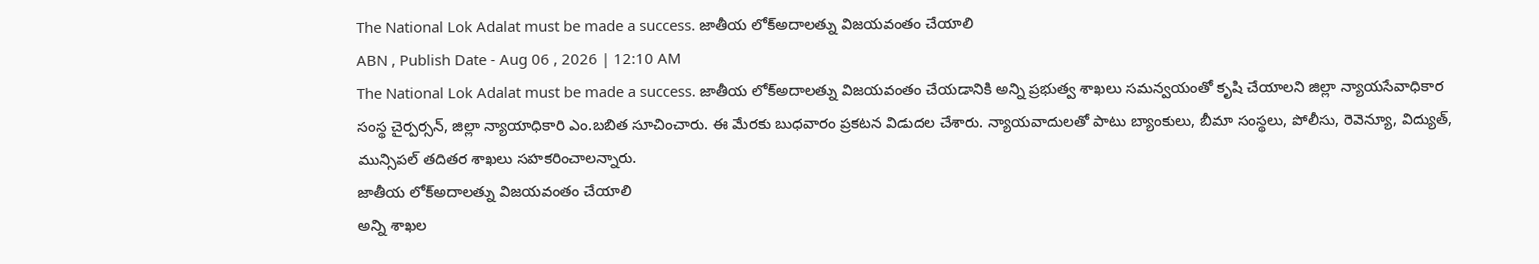The National Lok Adalat must be made a success. జాతీయ లోక్అదాలత్ను విజయవంతం చేయాలి
ABN , Publish Date - Aug 06 , 2026 | 12:10 AM
The National Lok Adalat must be made a success. జాతీయ లోక్అదాలత్ను విజయవంతం చేయడానికి అన్ని ప్రభుత్వ శాఖలు సమన్వయంతో కృషి చేయాలని జిల్లా న్యాయసేవాధికార సంస్థ చైర్పర్సన్, జిల్లా న్యాయాధికారి ఎం.బబిత సూచించారు. ఈ మేరకు బుధవారం ప్రకటన విడుదల చేశారు. న్యాయవాదులతో పాటు బ్యాంకులు, బీమా సంస్థలు, పోలీసు, రెవెన్యూ, విద్యుత్, మున్సిపల్ తదితర శాఖలు సహకరించాలన్నారు.
జాతీయ లోక్అదాలత్ను విజయవంతం చేయాలి
అన్ని శాఖల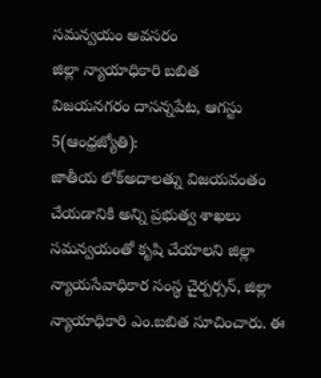సమన్వయం అవసరం
జిల్లా న్యాయాధికారి బబిత
విజయనగరం దాసన్నపేట, ఆగస్టు 5(ఆంధ్రజ్యోతి):
జాతీయ లోక్అదాలత్ను విజయవంతం చేయడానికి అన్ని ప్రభుత్వ శాఖలు సమన్వయంతో కృషి చేయాలని జిల్లా న్యాయసేవాధికార సంస్థ చైర్పర్సన్, జిల్లా న్యాయాధికారి ఎం.బబిత సూచించారు. ఈ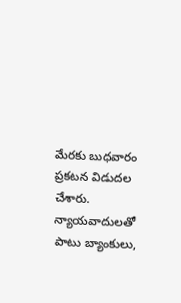మేరకు బుధవారం ప్రకటన విడుదల చేశారు. న్యాయవాదులతో పాటు బ్యాంకులు,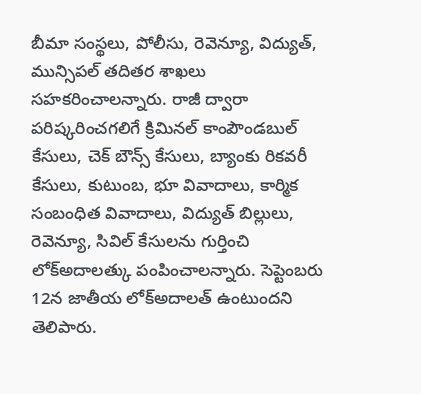బీమా సంస్థలు, పోలీసు, రెవెన్యూ, విద్యుత్, మున్సిపల్ తదితర శాఖలు సహకరించాలన్నారు. రాజీ ద్వారా పరిష్కరించగలిగే క్రిమినల్ కాంపౌండబుల్ కేసులు, చెక్ బౌన్స్ కేసులు, బ్యాంకు రికవరీ కేసులు, కుటుంబ, భూ వివాదాలు, కార్మిక సంబంధిత వివాదాలు, విద్యుత్ బిల్లులు, రెవెన్యూ, సివిల్ కేసులను గుర్తించి లోక్అదాలత్కు పంపించాలన్నారు. సెప్టెంబరు 12న జాతీయ లోక్అదాలత్ ఉంటుందని తెలిపారు.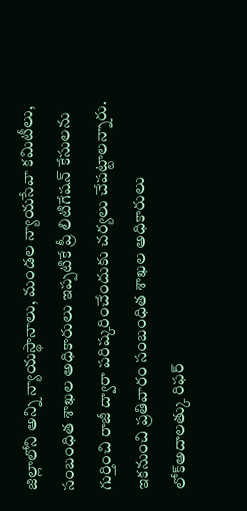జిల్లాలోని అన్ని న్యాయస్థానాలు, మండల న్యాయసేవా కమిటీలు, సంబంధిత శాఖల అధికారులు ఇప్పటికే ప్రీ లిటిగేషన్ కేసులను గుర్తించి రాజీ ద్వారా పరిష్కరించేందుకు చర్యలు చేపట్టాలన్నారు. ఇకనుంచి ప్రతివారం సంబంధిత శాఖల అధికారులు లోక్అదాలత్కు రిఫర్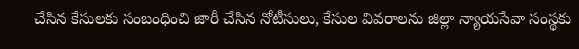చేసిన కేసులకు సంబంధించి జారీ చేసిన నోటీసులు, కేసుల వివరాలను జిల్లా న్యాయసేవా సంస్థకు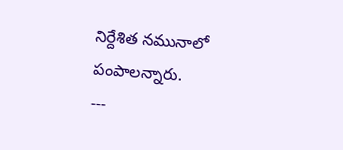నిర్దేశిత నమునాలో పంపాలన్నారు.
---